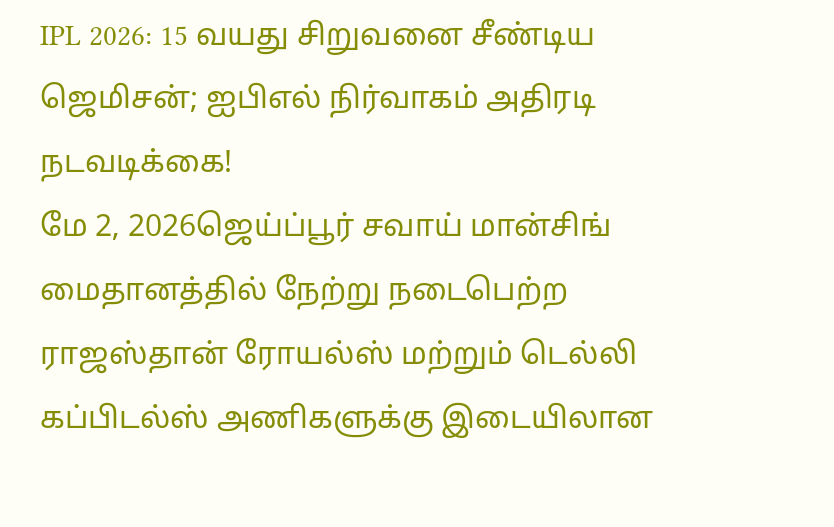IPL 2026: 15 வயது சிறுவனை சீண்டிய ஜெமிசன்; ஐபிஎல் நிர்வாகம் அதிரடி நடவடிக்கை!
மே 2, 2026ஜெய்ப்பூர் சவாய் மான்சிங் மைதானத்தில் நேற்று நடைபெற்ற ராஜஸ்தான் ரோயல்ஸ் மற்றும் டெல்லி கப்பிடல்ஸ் அணிகளுக்கு இடையிலான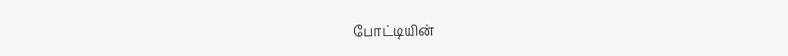போட்டியின்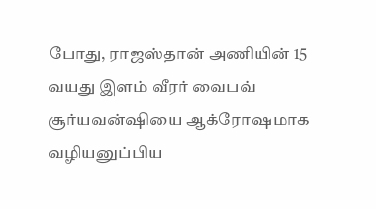போது, ராஜஸ்தான் அணியின் 15 வயது இளம் வீரர் வைபவ் சூர்யவன்ஷியை ஆக்ரோஷமாக வழியனுப்பிய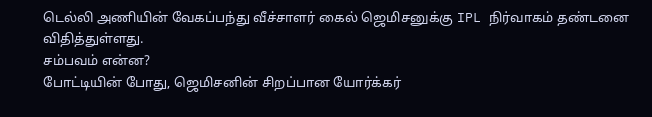டெல்லி அணியின் வேகப்பந்து வீச்சாளர் கைல் ஜெமிசனுக்கு IPL நிர்வாகம் தண்டனை விதித்துள்ளது.
சம்பவம் என்ன?
போட்டியின் போது, ஜெமிசனின் சிறப்பான யோர்க்கர்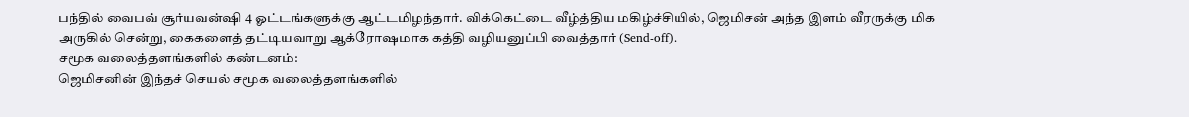பந்தில் வைபவ் சூர்யவன்ஷி 4 ஓட்டங்களுக்கு ஆட்டமிழந்தார். விக்கெட்டை வீழ்த்திய மகிழ்ச்சியில், ஜெமிசன் அந்த இளம் வீரருக்கு மிக அருகில் சென்று, கைகளைத் தட்டியவாறு ஆக்ரோஷமாக கத்தி வழியனுப்பி வைத்தார் (Send-off).
சமூக வலைத்தளங்களில் கண்டனம்:
ஜெமிசனின் இந்தச் செயல் சமூக வலைத்தளங்களில்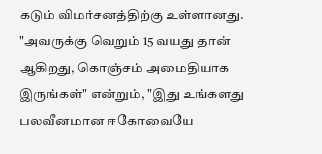கடும் விமர்சனத்திற்கு உள்ளானது. "அவருக்கு வெறும் 15 வயது தான் ஆகிறது, கொஞ்சம் அமைதியாக இருங்கள்" என்றும், "இது உங்களது பலவீனமான ஈகோவையே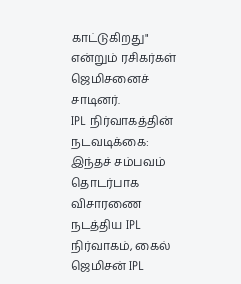காட்டுகிறது" என்றும் ரசிகர்கள் ஜெமிசனைச் சாடினர்.
IPL நிர்வாகத்தின் நடவடிக்கை:
இந்தச் சம்பவம் தொடர்பாக விசாரணை நடத்திய IPL நிர்வாகம், கைல் ஜெமிசன் IPL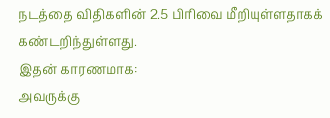நடத்தை விதிகளின் 2.5 பிரிவை மீறியுள்ளதாகக் கண்டறிந்துள்ளது.
இதன் காரணமாக:
அவருக்கு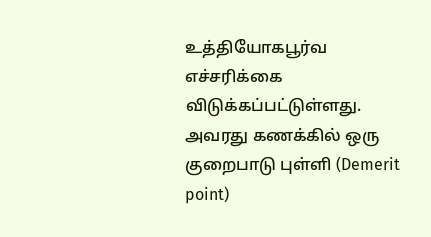உத்தியோகபூர்வ எச்சரிக்கை விடுக்கப்பட்டுள்ளது.
அவரது கணக்கில் ஒரு குறைபாடு புள்ளி (Demerit point)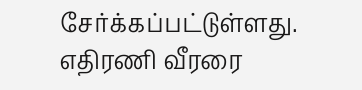சேர்க்கப்பட்டுள்ளது.
எதிரணி வீரரை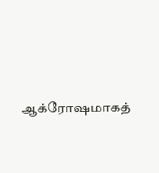ஆக்ரோஷமாகத்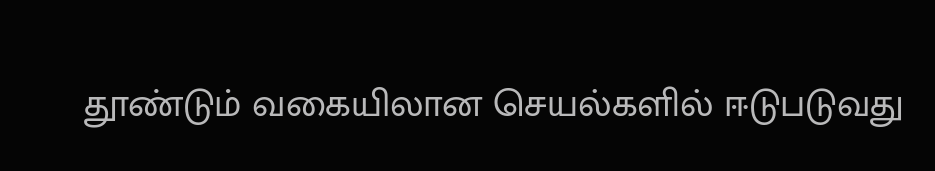தூண்டும் வகையிலான செயல்களில் ஈடுபடுவது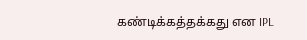கண்டிக்கத்தக்கது என IPL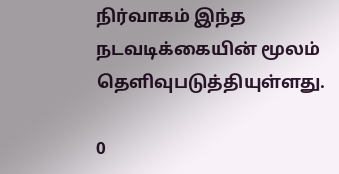நிர்வாகம் இந்த நடவடிக்கையின் மூலம் தெளிவுபடுத்தியுள்ளது.

0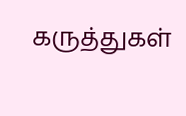கருத்துகள்